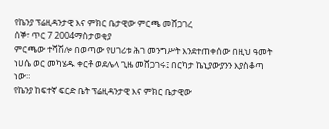የኬንያ ፕሬዚዳንታዊ እና ምክር ቤታዊው ምርጫ መሸጋገረ
ሰኞ፣ ጥር 7 2004ማስታወቂያ
ምርጫው ተሻሽሎ በወጣው የሀገሪቱ ሕገ መንግሥት እንደተጠቀሰው በዚህ ዓመት ነሀሴ ወር መካሄዱ ቀርቶ ወደሌላ ጊዜ መሸጋገሩ፤ በርካታ ኬኒያውያንን እያስቆጣ ነው።
የኬንያ ከፍተኛ ፍርድ ቤት ፕሬዚዳንታዊ እና ምክር ቤታዊው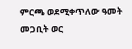ምርጫ ወደሚቀጥለው ዓመት መጋቢት ወር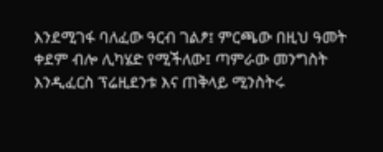እንደሚገፋ ባለፈው ዓርብ ገልፆ፤ ምርጫው በዚህ ዓመት ቀደም ብሎ ሊካሄድ የሚችለው፤ ጣምራው መንግስት እንዲፈርስ ፕሬዚደንቱ እና ጠቅላይ ሚንስትሩ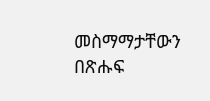መስማማታቸውን በጽሑፍ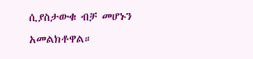ሲያስታውቁ ብቻ መሆኑን አመልክቶዋል።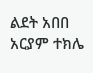ልደት አበበ
አርያም ተክሌ